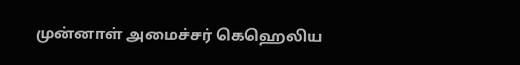முன்னாள் அமைச்சர் கெஹெலிய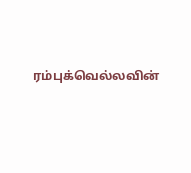ரம்புக்வெல்லவின்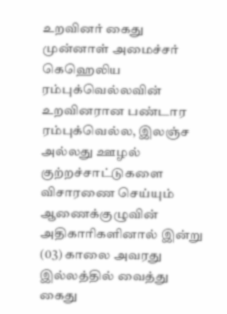உறவினர் கைது
முன்னாள் அமைச்சர் கெஹெலிய ரம்புக்வெல்லவின் உறவினரான பண்டார ரம்புக்வெல்ல, இலஞ்ச அல்லது ஊழல் குற்றச்சாட்டுகளை விசாரணை செய்யும் ஆணைக்குழுவின் அதிகாரிகளினால் இன்று (03) காலை அவரது இல்லத்தில் வைத்து கைது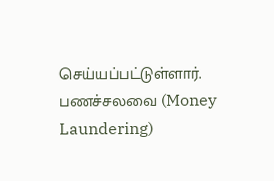செய்யப்பட்டுள்ளார்.
பணச்சலவை (Money Laundering)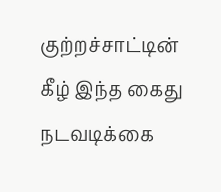குற்றச்சாட்டின் கீழ் இந்த கைது நடவடிக்கை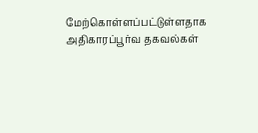மேற்கொள்ளப்பட்டுள்ளதாக அதிகாரப்பூர்வ தகவல்கள்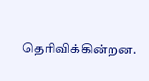தெரிவிக்கின்றன.